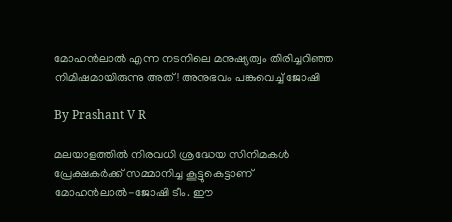മോഹന്‍ലാല്‍ എന്ന നടനിലെ മനുഷ്യത്വം തിരിച്ചറിഞ്ഞ നിമിഷമായിരുന്നു അത്! അനുഭവം പങ്കുവെച്ച് ജോഷി

By Prashant V R

മലയാളത്തില്‍ നിരവധി ശ്രദ്ധേയ സിനിമകള്‍ പ്രേക്ഷകര്‍ക്ക് സമ്മാനിച്ച കൂട്ടുകെട്ടാണ് മോഹന്‍ലാല്‍-ജോഷി ടീം. ഈ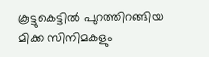കൂട്ടുകെട്ടില്‍ പുറത്തിറങ്ങിയ മിക്ക സിനിമകളും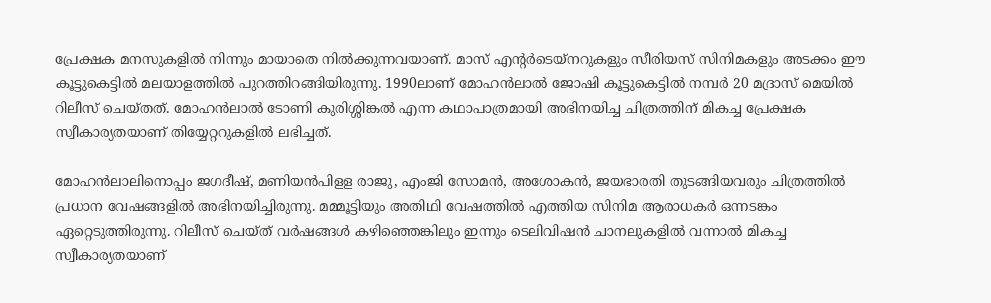പ്രേക്ഷക മനസുകളില്‍ നിന്നും മായാതെ നില്‍ക്കുന്നവയാണ്. മാസ് എന്റര്‍ടെയ്‌നറുകളും സീരിയസ് സിനിമകളും അടക്കം ഈ കൂട്ടുകെട്ടില്‍ മലയാളത്തില്‍ പുറത്തിറങ്ങിയിരുന്നു. 1990ലാണ് മോഹന്‍ലാല്‍ ജോഷി കൂട്ടുകെട്ടില്‍ നമ്പര്‍ 20 മദ്രാസ് മെയില്‍ റിലീസ് ചെയ്തത്. മോഹന്‍ലാല്‍ ടോണി കുരിശ്ശിങ്കല്‍ എന്ന കഥാപാത്രമായി അഭിനയിച്ച ചിത്രത്തിന് മികച്ച പ്രേക്ഷക സ്വീകാര്യതയാണ് തിയ്യേറ്ററുകളില്‍ ലഭിച്ചത്.

മോഹന്‍ലാലിനൊപ്പം ജഗദീഷ്, മണിയന്‍പിളള രാജു, എംജി സോമന്‍, അശോകന്‍, ജയഭാരതി തുടങ്ങിയവരും ചിത്രത്തില്‍ പ്രധാന വേഷങ്ങളില്‍ അഭിനയിച്ചിരുന്നു. മമ്മൂട്ടിയും അതിഥി വേഷത്തില്‍ എത്തിയ സിനിമ ആരാധകര്‍ ഒന്നടങ്കം ഏറ്റെടുത്തിരുന്നു. റിലീസ് ചെയ്ത് വര്‍ഷങ്ങള്‍ കഴിഞ്ഞെങ്കിലും ഇന്നും ടെലിവിഷന്‍ ചാനലുകളില്‍ വന്നാല്‍ മികച്ച സ്വീകാര്യതയാണ്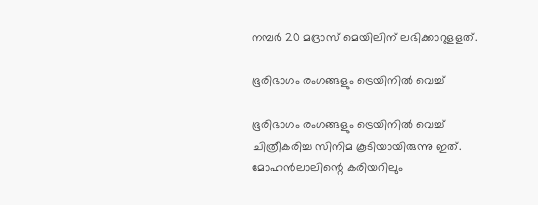നമ്പര്‍ 20 മദ്രാസ് മെയിലിന് ലഭിക്കാറുളളത്.

ഭൂരിഭാഗം രംഗങ്ങളും ട്രെയിനില്‍ വെച്ച്

ഭൂരിഭാഗം രംഗങ്ങളും ട്രെയിനില്‍ വെച്ച് ചിത്രീകരിച്ച സിനിമ കൂടിയായിരുന്നു ഇത്. മോഹന്‍ലാലിന്റെ കരിയറിലും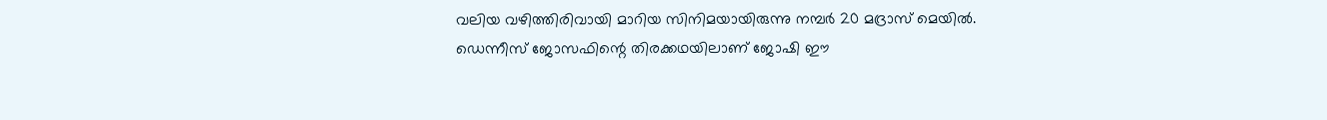വലിയ വഴിത്തിരിവായി മാറിയ സിനിമയായിരുന്നു നമ്പര്‍ 20 മദ്രാസ് മെയില്‍. ഡെന്നീസ് ജോസഫിന്റെ തിരക്കഥയിലാണ് ജോഷി ഈ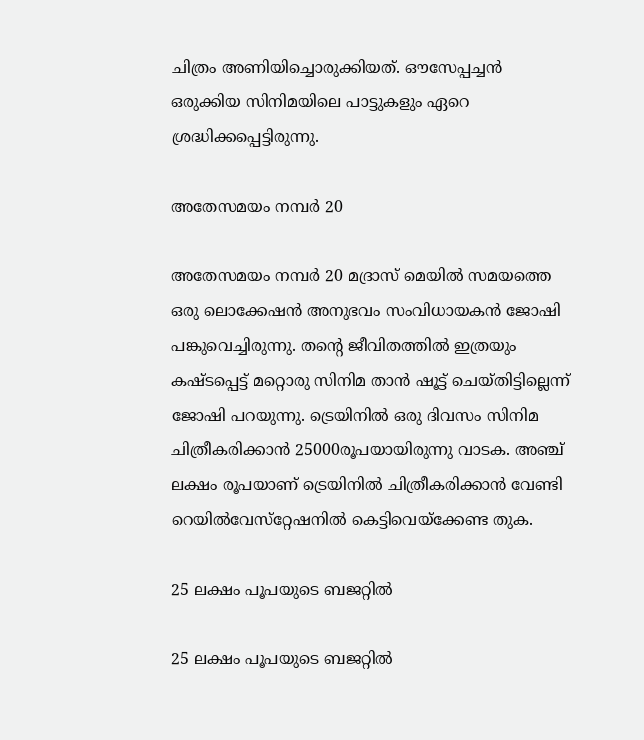ചിത്രം അണിയിച്ചൊരുക്കിയത്. ഔസേപ്പച്ചന്‍ ഒരുക്കിയ സിനിമയിലെ പാട്ടുകളും ഏറെ ശ്രദ്ധിക്കപ്പെട്ടിരുന്നു.

അതേസമയം നമ്പര്‍ 20

അതേസമയം നമ്പര്‍ 20 മദ്രാസ് മെയില്‍ സമയത്തെ ഒരു ലൊക്കേഷന്‍ അനുഭവം സംവിധായകന്‍ ജോഷി പങ്കുവെച്ചിരുന്നു. തന്റെ ജീവിതത്തില്‍ ഇത്രയും കഷ്ടപ്പെട്ട് മറ്റൊരു സിനിമ താന്‍ ഷൂട്ട് ചെയ്തിട്ടില്ലെന്ന് ജോഷി പറയുന്നു. ട്രെയിനില്‍ ഒരു ദിവസം സിനിമ ചിത്രീകരിക്കാന്‍ 25000രൂപയായിരുന്നു വാടക. അഞ്ച് ലക്ഷം രൂപയാണ് ട്രെയിനില്‍ ചിത്രീകരിക്കാന്‍ വേണ്ടി റെയില്‍വേസ്‌റ്റേഷനില്‍ കെട്ടിവെയ്‌ക്കേണ്ട തുക.

25 ലക്ഷം പൂപയുടെ ബജറ്റില്‍

25 ലക്ഷം പൂപയുടെ ബജറ്റില്‍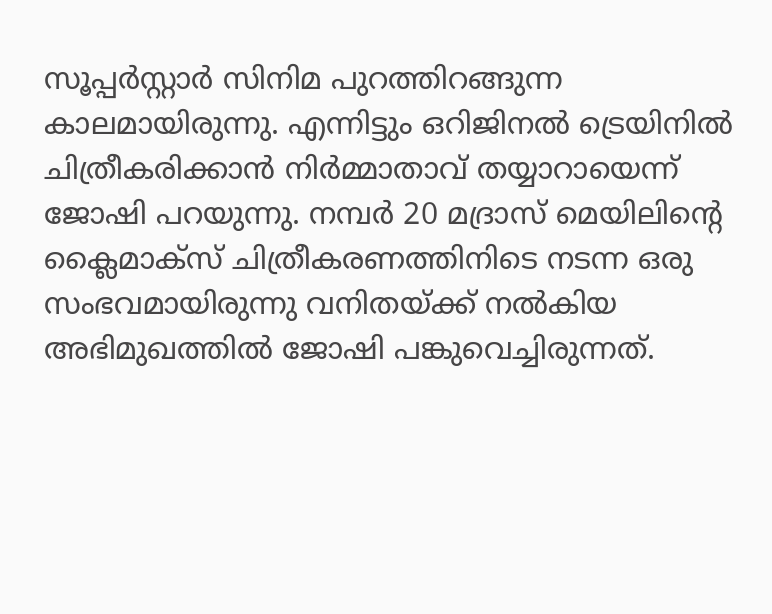സൂപ്പര്‍സ്റ്റാര്‍ സിനിമ പുറത്തിറങ്ങുന്ന കാലമായിരുന്നു. എന്നിട്ടും ഒറിജിനല്‍ ട്രെയിനില്‍ ചിത്രീകരിക്കാന്‍ നിര്‍മ്മാതാവ് തയ്യാറായെന്ന് ജോഷി പറയുന്നു. നമ്പര്‍ 20 മദ്രാസ് മെയിലിന്റെ ക്ലൈമാക്‌സ് ചിത്രീകരണത്തിനിടെ നടന്ന ഒരു സംഭവമായിരുന്നു വനിതയ്ക്ക് നല്‍കിയ അഭിമുഖത്തില്‍ ജോഷി പങ്കുവെച്ചിരുന്നത്.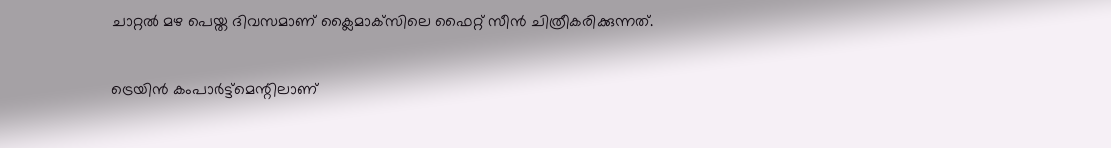ചാറ്റല്‍ മഴ പെയ്ത ദിവസമാണ് ക്ലൈമാക്‌സിലെ ഫൈറ്റ് സീന്‍ ചിത്രീകരിക്കുന്നത്.

ട്രെയിന്‍ കംപാര്‍ട്ട്‌മെന്റിലാണ്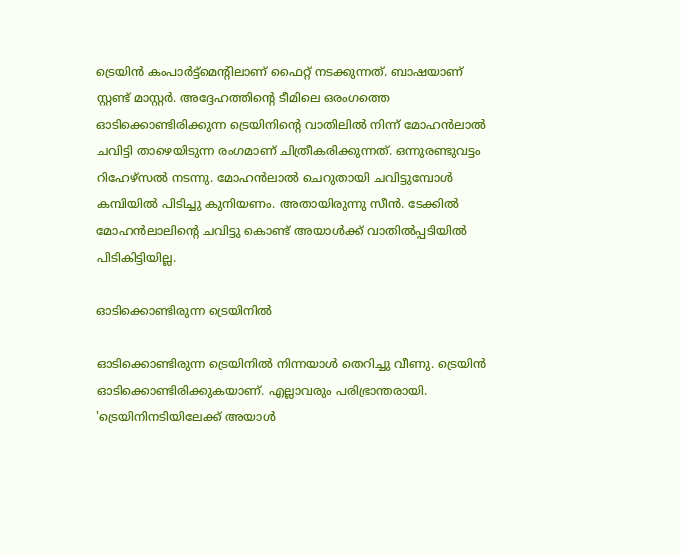ട്രെയിന്‍ കംപാര്‍ട്ട്‌മെന്റിലാണ് ഫൈറ്റ് നടക്കുന്നത്. ബാഷയാണ് സ്റ്റണ്ട് മാസ്റ്റര്‍. അദ്ദേഹത്തിന്റെ ടീമിലെ ഒരംഗത്തെ ഓടിക്കൊണ്ടിരിക്കുന്ന ട്രെയിനിന്റെ വാതിലില്‍ നിന്ന് മോഹന്‍ലാല്‍ ചവിട്ടി താഴെയിടുന്ന രംഗമാണ് ചിത്രീകരിക്കുന്നത്. ഒന്നുരണ്ടുവട്ടം റിഹേഴ്‌സല്‍ നടന്നു. മോഹന്‍ലാല്‍ ചെറുതായി ചവിട്ടുമ്പോള്‍ കമ്പിയില്‍ പിടിച്ചു കുനിയണം. അതായിരുന്നു സീന്‍. ടേക്കില്‍ മോഹന്‍ലാലിന്റെ ചവിട്ടു കൊണ്ട് അയാള്‍ക്ക് വാതില്‍പ്പടിയില്‍ പിടികിട്ടിയില്ല.

ഓടിക്കൊണ്ടിരുന്ന ട്രെയിനില്‍

ഓടിക്കൊണ്ടിരുന്ന ട്രെയിനില്‍ നിന്നയാള്‍ തെറിച്ചു വീണു. ട്രെയിന്‍ ഓടിക്കൊണ്ടിരിക്കുകയാണ്. എല്ലാവരും പരിഭ്രാന്തരായി. 'ട്രെയിനിനടിയിലേക്ക് അയാള്‍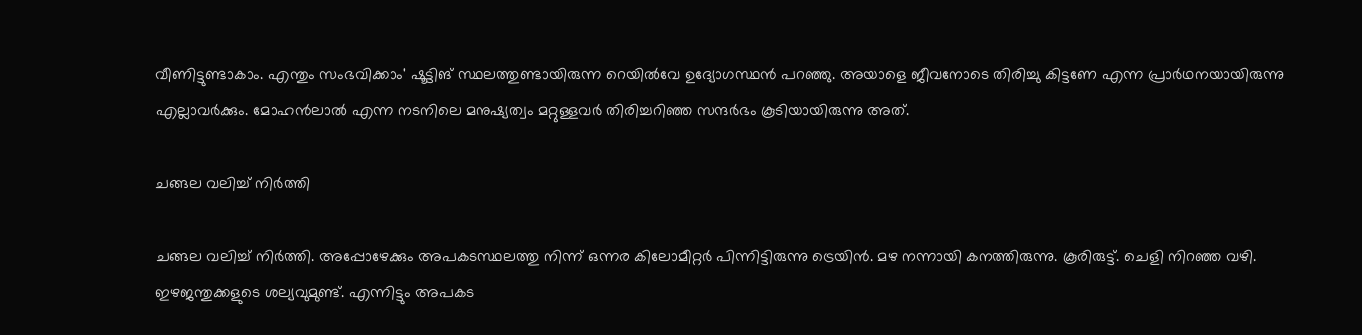വീണിട്ടുണ്ടാകാം. എന്തും സംഭവിക്കാം' ഷൂട്ടിങ് സ്ഥലത്തുണ്ടായിരുന്ന റെയില്‍വേ ഉദ്യോഗസ്ഥന്‍ പറഞ്ഞു. അയാളെ ജീവനോടെ തിരിച്ചു കിട്ടണേ എന്ന പ്രാര്‍ഥനയായിരുന്നു എല്ലാവര്‍ക്കും. മോഹന്‍ലാല്‍ എന്ന നടനിലെ മനുഷ്യത്വം മറ്റുള്ളവര്‍ തിരിച്ചറിഞ്ഞ സന്ദര്‍ഭം കൂടിയായിരുന്നു അത്.

ചങ്ങല വലിച്ച് നിര്‍ത്തി

ചങ്ങല വലിച്ച് നിര്‍ത്തി. അപ്പോഴേക്കും അപകടസ്ഥലത്തു നിന്ന് ഒന്നര കിലോമീറ്റര്‍ പിന്നിട്ടിരുന്നു ട്രെയിന്‍. മഴ നന്നായി കനത്തിരുന്നു. കൂരിരുട്ട്. ചെളി നിറഞ്ഞ വഴി. ഇഴജന്തുക്കളുടെ ശല്യവുമുണ്ട്. എന്നിട്ടും അപകട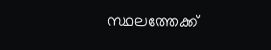സ്ഥലത്തേക്ക്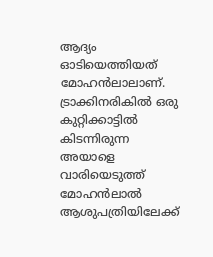ആദ്യം ഓടിയെത്തിയത് മോഹന്‍ലാലാണ്. ട്രാക്കിനരികില്‍ ഒരു കുറ്റിക്കാട്ടില്‍ കിടന്നിരുന്ന അയാളെ വാരിയെടുത്ത് മോഹന്‍ലാല്‍ ആശുപത്രിയിലേക്ക്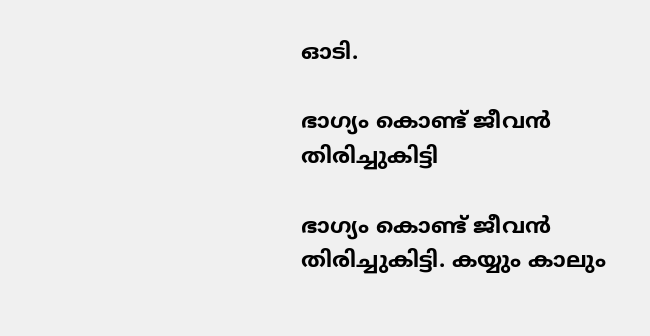ഓടി.

ഭാഗ്യം കൊണ്ട് ജീവന്‍ തിരിച്ചുകിട്ടി

ഭാഗ്യം കൊണ്ട് ജീവന്‍ തിരിച്ചുകിട്ടി. കയ്യും കാലും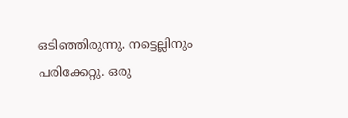ഒടിഞ്ഞിരുന്നു. നട്ടെല്ലിനും പരിക്കേറ്റു. ഒരു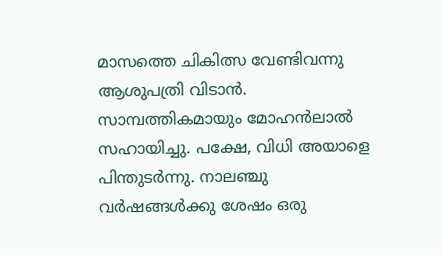മാസത്തെ ചികിത്സ വേണ്ടിവന്നു ആശുപത്രി വിടാന്‍. സാമ്പത്തികമായും മോഹന്‍ലാല്‍ സഹായിച്ചു. പക്ഷേ, വിധി അയാളെ പിന്തുടര്‍ന്നു. നാലഞ്ചു വര്‍ഷങ്ങള്‍ക്കു ശേഷം ഒരു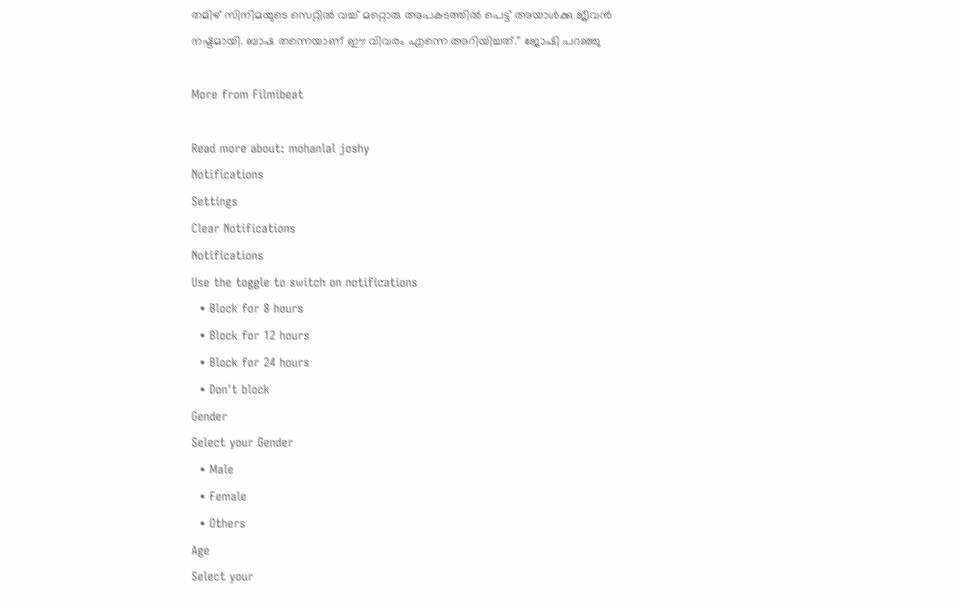തമിഴ് സിനിമയുടെ സെറ്റില്‍ വച്ച് മറ്റൊരു അപകടത്തില്‍ പെട്ട് അയാള്‍ക്കു ജീവന്‍ നഷ്ടമായി. ബാഷ തന്നെയാണ് ഈ വിവരം എന്നെ അറിയിച്ചത്.'' ജോഷി പറഞ്ഞു

More from Filmibeat

Read more about: mohanlal joshy
Notifications
Settings
Clear Notifications
Notifications
Use the toggle to switch on notifications
  • Block for 8 hours
  • Block for 12 hours
  • Block for 24 hours
  • Don't block
Gender
Select your Gender
  • Male
  • Female
  • Others
Age
Select your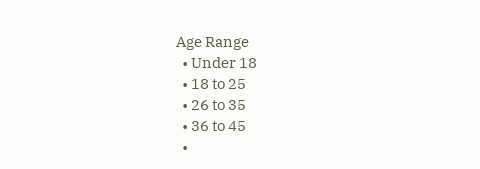Age Range
  • Under 18
  • 18 to 25
  • 26 to 35
  • 36 to 45
  •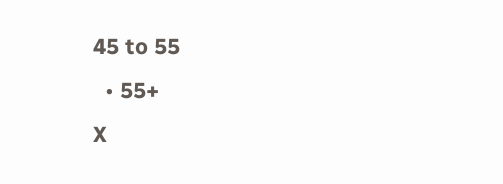45 to 55
  • 55+
X